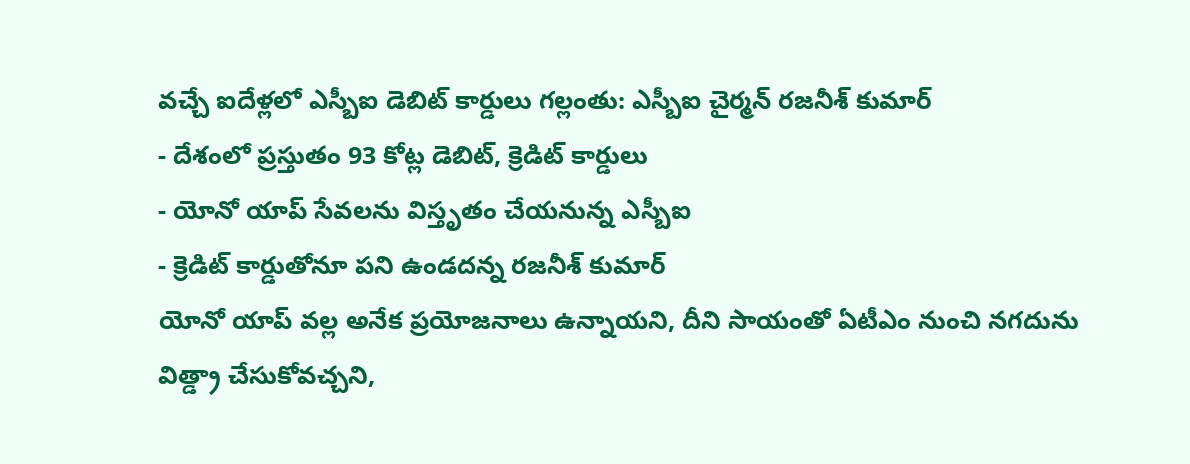వచ్చే ఐదేళ్లలో ఎస్బీఐ డెబిట్ కార్డులు గల్లంతు: ఎస్బీఐ చైర్మన్ రజనీశ్ కుమార్
- దేశంలో ప్రస్తుతం 93 కోట్ల డెబిట్, క్రెడిట్ కార్డులు
- యోనో యాప్ సేవలను విస్తృతం చేయనున్న ఎస్బీఐ
- క్రెడిట్ కార్డుతోనూ పని ఉండదన్న రజనీశ్ కుమార్
యోనో యాప్ వల్ల అనేక ప్రయోజనాలు ఉన్నాయని, దీని సాయంతో ఏటీఎం నుంచి నగదును విత్డ్రా చేసుకోవచ్చని,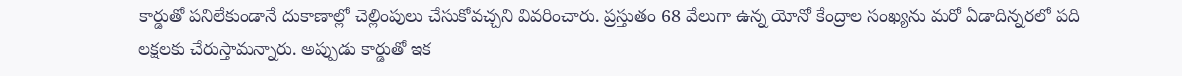కార్డుతో పనిలేకుండానే దుకాణాల్లో చెల్లింపులు చేసుకోవచ్చని వివరించారు. ప్రస్తుతం 68 వేలుగా ఉన్న యోనో కేంద్రాల సంఖ్యను మరో ఏడాదిన్నరలో పది లక్షలకు చేరుస్తామన్నారు. అప్పుడు కార్డుతో ఇక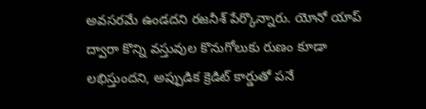అవసరమే ఉండదని రజనీశ్ పేర్కొన్నారు. యోనో యాప్ ద్వారా కొన్ని వస్తువుల కొనుగోలుకు రుణం కూడా లభిస్తుందని, అప్పుడిక క్రెడిట్ కార్డుతో పనే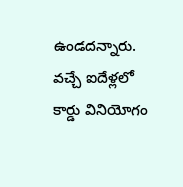ఉండదన్నారు. వచ్చే ఐదేళ్లలో కార్డు వినియోగం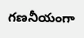గణనీయంగా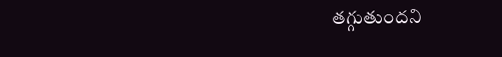తగ్గుతుందని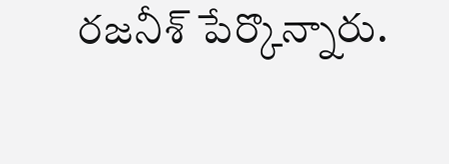రజనీశ్ పేర్కొన్నారు.